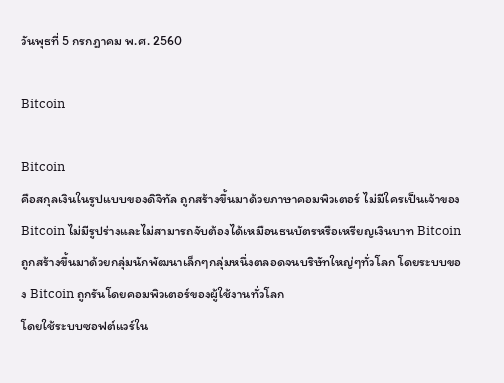วันพุธที่ 5 กรกฎาคม พ.ศ. 2560

Bitcoin

Bitcoin
คือสกุลเงินในรูปแบบของดิจิทัล ถูกสร้างขึ้นมาด้วยภาษาคอมพิวเตอร์ ไม่มีใครเป็นเจ้าของ Bitcoin ไม่มีรูปร่างและไม่สามารถจับต้องได้เหมือนธนบัตรหรือเหรียญเงินบาท Bitcoin ถูกสร้างขึ้นมาด้วยกลุ่มนักพัฒนาเล็กๆกลุ่มหนึ่งตลอดจนบริษัทใหญ่ๆทั่วโลก โดยระบบของ Bitcoin ถูกรันโดยคอมพิวเตอร์ของผู้ใช้งานทั่วโลก
โดยใช้ระบบซอฟต์แวร์ใน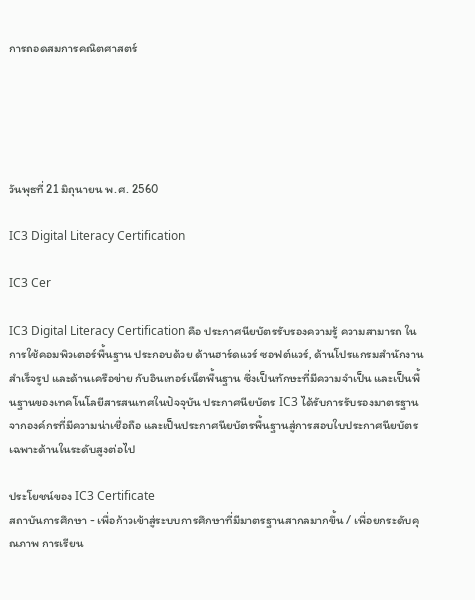การถอดสมการคณิตศาสตร์





วันพุธที่ 21 มิถุนายน พ.ศ. 2560

IC3 Digital Literacy Certification

IC3 Cer

IC3 Digital Literacy Certification คือ ประกาศนียบัตรรับรองความรู้ ความสามารถ ในการใช้คอมพิวเตอร์พื้นฐาน ประกอบด้วย ด้านฮาร์ดแวร์ ซอฟต์แวร์, ด้านโปรแกรมสำนักงานสำเร็จรูป และด้านเครือข่าย กับอินเทอร์เน็ตพื้นฐาน ซึ่งเป็นทักษะที่มีความจำเป็น และเป็นพื้นฐานของเทคโนโลยีสารสนเทศในปัจจุบัน ประกาศนียบัตร IC3 ได้รับการรับรองมาตรฐานจากองค์กรที่มีความน่าเชื่อถือ และเป็นประกาศนียบัตรพื้นฐานสู่การสอบใบประกาศนียบัตรเฉพาะด้านในระดับสูงต่อไป

ประโยชน์ของ IC3 Certificate
สถาบันการศึกษา - เพื่อก้าวเข้าสู่ระบบการศึกษาที่มีมาตรฐานสากลมากขึ้น / เพื่อยกระดับคุณภาพ การเรียน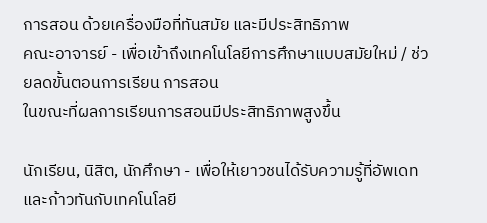การสอน ด้วยเครื่องมือที่ทันสมัย และมีประสิทธิภาพ
คณะอาจารย์ - เพื่อเข้าถึงเทคโนโลยีการศึกษาแบบสมัยใหม่ / ช่วยลดขั้นตอนการเรียน การสอน
ในขณะที่ผลการเรียนการสอนมีประสิทธิภาพสูงขึ้น

นักเรียน, นิสิต, นักศึกษา - เพื่อให้เยาวชนได้รับความรู้ที่อัพเดท และก้าวทันกับเทคโนโลยี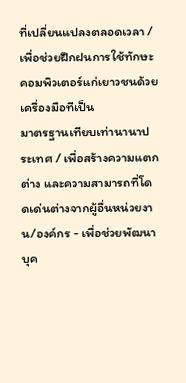ที่เปลี่ยนแปลงตลอดเวลา / เพื่อช่วยฝึกฝนการใช้ทักษะคอมพิวเตอร์แก่เยาวชนด้วยเครื่องมือทีเป็น
มาตรฐานเทียบเท่านานาประเทศ / เพื่อสร้างความแตกต่าง และความสามารถที่โดดเด่นต่างจากผู้อื่นหน่วยงาน/องค์กร - เพื่อช่วยพัฒนาบุค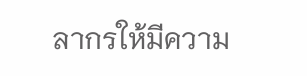ลากรให้มีความ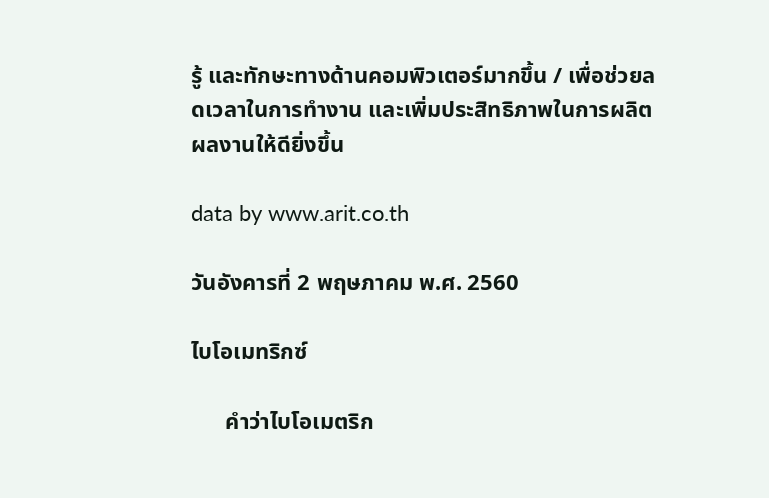รู้ และทักษะทางด้านคอมพิวเตอร์มากขึ้น / เพื่อช่วยลดเวลาในการทำงาน และเพิ่มประสิทธิภาพในการผลิตผลงานให้ดียิ่งขึ้น

data by www.arit.co.th

วันอังคารที่ 2 พฤษภาคม พ.ศ. 2560

ไบโอเมทริกซ์

      คำว่าไบโอเมตริก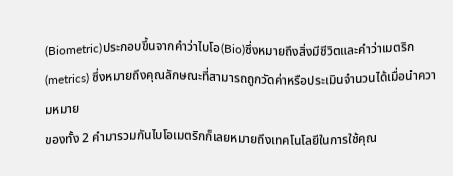(Biometric)ประกอบขึ้นจากคำว่าไบโอ(Bio)ซึ่งหมายถึงสิ่งมีชีวิตและคำว่าเมตริก(metrics) ซึ่งหมายถึงคุณลักษณะที่สามารถถูกวัดค่าหรือประเมินจำนวนได้เมื่อนำความหมาย
ของทั้ง 2 คำมารวมกันไบโอเมตริกก็เลยหมายถึงเทคโนโลยีในการใช้คุณ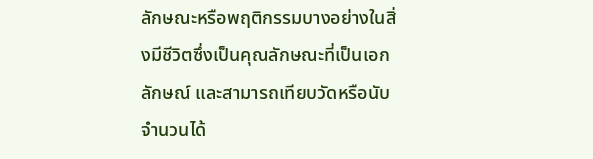ลักษณะหรือพฤติกรรมบางอย่างในสิ่งมีชีวิตซึ่งเป็นคุณลักษณะที่เป็นเอกลักษณ์ และสามารถเทียบวัดหรือนับจำนวนได้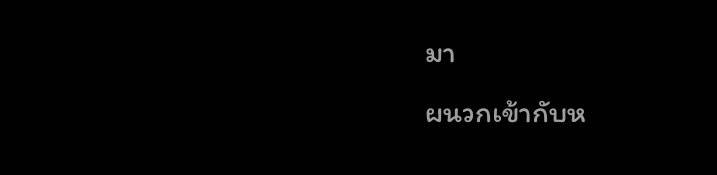มา
ผนวกเข้ากับห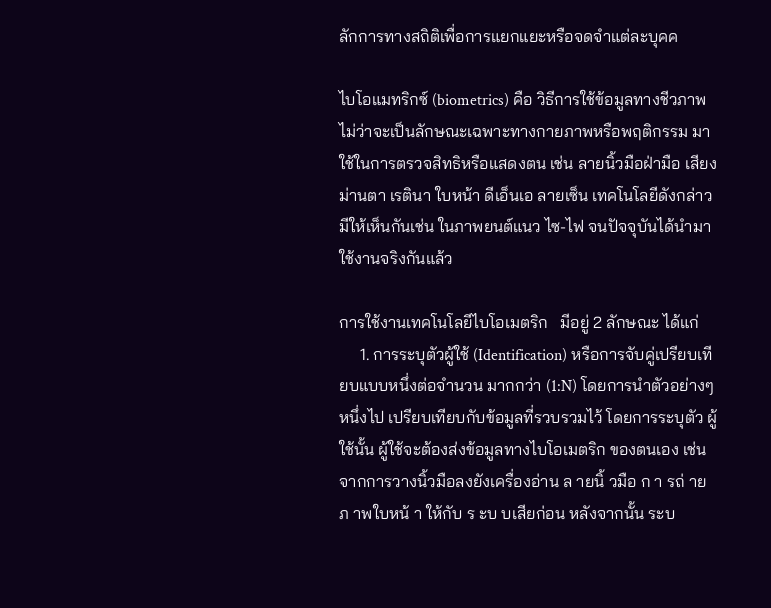ลักการทางสถิติเพื่อการแยกแยะหรือจดจำแต่ละบุคค

ไบโอแมทริกซ์ (biometrics) คือ วิธีการใช้ข้อมูลทางชีวภาพ ไม่ว่าจะเป็นลักษณะเฉพาะทางกายภาพหรือพฤติกรรม มาใช้ในการตรวจสิทธิหรือแสดงตน เช่น ลายนิ้วมือฝ่ามือ เสียง ม่านตา เรตินา ใบหน้า ดีเอ็นเอ ลายเซ็น เทคโนโลยีดังกล่าวมีให้เห็นกันเช่น ในภาพยนต์แนว ไซ-ไฟ จนปัจจุบันได้นำมาใช้งานจริงกันแล้ว

การใช้งานเทคโนโลยีไบโอเมตริก   มีอยู่ 2 ลักษณะ ได้แก่
     1. การระบุตัวผู้ใช้ (Identification) หรือการจับคู่เปรียบเทียบแบบหนึ่งต่อจำนวน มากกว่า (1:N) โดยการนำตัวอย่างๆ หนึ่งไป เปรียบเทียบกับข้อมูลที่รวบรวมไว้ โดยการระบุตัว ผู้ใช้นั้น ผู้ใช้จะต้องส่งข้อมูลทางไบโอเมตริก ของตนเอง เช่น จากการวางนิ้วมือลงยังเครื่องอ่าน ล ายนิ้ วมือ ก า รถ่ ายภ าพใบหน้ า ให้กับ ร ะบ บเสียก่อน หลังจากนั้น ระบ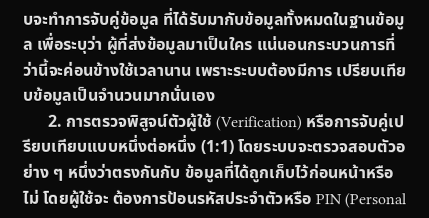บจะทำการจับคู่ข้อมูล ที่ได้รับมากับข้อมูลทั้งหมดในฐานข้อมูล เพื่อระบุว่า ผู้ที่ส่งข้อมูลมาเป็นใคร แน่นอนกระบวนการที่ ว่านี้จะค่อนข้างใช้เวลานาน เพราะระบบต้องมีการ เปรียบเทียบข้อมูลเป็นจำนวนมากนั่นเอง
      2. การตรวจพิสูจน์ตัวผู้ใช้ (Verification) หรือการจับคู่เปรียบเทียบแบบหนึ่งต่อหนึ่ง (1:1) โดยระบบจะตรวจสอบตัวอย่าง ๆ หนึ่งว่าตรงกันกับ ข้อมูลที่ได้ถูกเก็บไว้ก่อนหน้าหรือไม่ โดยผู้ใช้จะ ต้องการป้อนรหัสประจำตัวหรือ PIN (Personal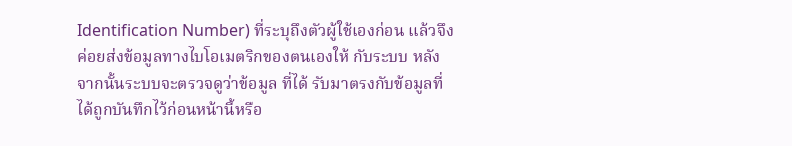Identification Number) ที่ระบุถึงตัวผู้ใช้เองก่อน แล้วจึงค่อยส่งข้อมูลทางไบโอเมตริกของตนเองให้ กับระบบ หลังจากนั้นระบบจะตรวจดูว่าข้อมูล ที่ได้ รับมาตรงกับข้อมูลที่ได้ถูกบันทึกไว้ก่อนหน้านี้หรือ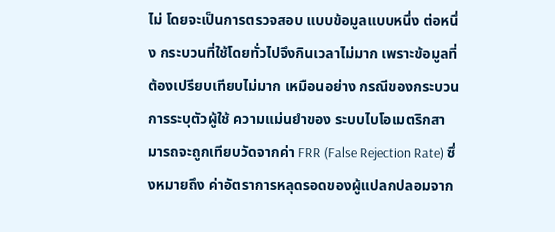ไม่ โดยจะเป็นการตรวจสอบ แบบข้อมูลแบบหนึ่ง ต่อหนึ่ง กระบวนที่ใช้โดยทั่วไปจึงกินเวลาไม่มาก เพราะข้อมูลที่ต้องเปรียบเทียบไม่มาก เหมือนอย่าง กรณีของกระบวนการระบุตัวผู้ใช้ ความแม่นยำของ ระบบไบโอเมตริกสามารถจะถูกเทียบวัดจากค่า FRR (False Rejection Rate) ซึ่งหมายถึง ค่าอัตราการหลุดรอดของผู้แปลกปลอมจาก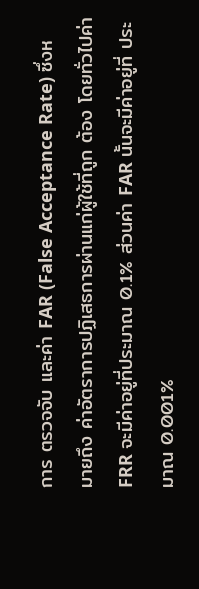การ ตรวจจับ และค่า FAR (False Acceptance Rate) ซึ่งหมายถึง ค่าอัตราการปฏิเสธการผ่านแก่ผู้ใช้ที่ถูก ต้อง โดยทั่วไปค่า FRR จะมีค่าอยู่ที่ประมาณ 0.1% ส่วนค่า FAR นั้นจะมีค่าอยู่ที่ ประมาณ 0.001%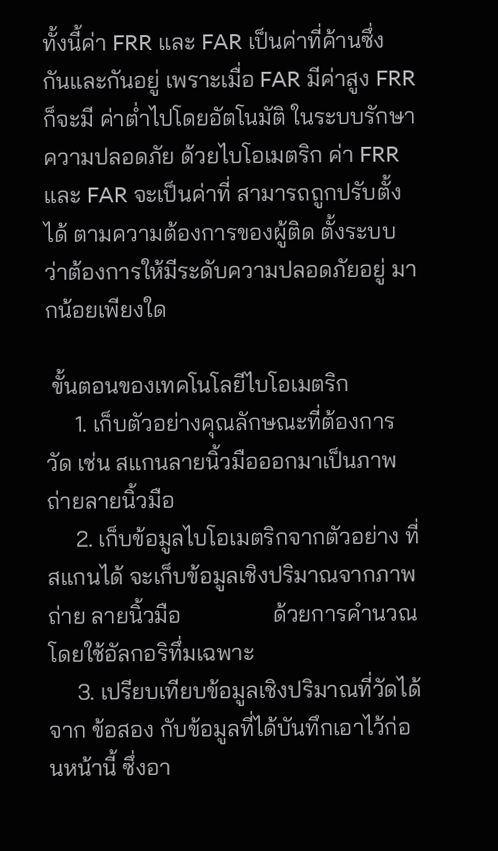ทั้งนี้ค่า FRR และ FAR เป็นค่าที่ค้านซึ่ง กันและกันอยู่ เพราะเมื่อ FAR มีค่าสูง FRR ก็จะมี ค่าต่ำไปโดยอัตโนมัติ ในระบบรักษาความปลอดภัย ด้วยไบโอเมตริก ค่า FRR และ FAR จะเป็นค่าที่ สามารถถูกปรับตั้งได้ ตามความต้องการของผู้ติด ตั้งระบบ ว่าต้องการให้มีระดับความปลอดภัยอยู่ มากน้อยเพียงใด

 ขั้นตอนของเทคโนโลยีไบโอเมตริก
     1. เก็บตัวอย่างคุณลักษณะที่ต้องการวัด เช่น สแกนลายนิ้วมือออกมาเป็นภาพถ่ายลายนิ้วมือ
     2. เก็บข้อมูลไบโอเมตริกจากตัวอย่าง ที่สแกนได้ จะเก็บข้อมูลเชิงปริมาณจากภาพถ่าย ลายนิ้วมือ                ด้วยการคำนวณโดยใช้อัลกอริทึ่มเฉพาะ
     3. เปรียบเทียบข้อมูลเชิงปริมาณที่วัดได้จาก ข้อสอง กับข้อมูลที่ได้บันทึกเอาไว้ก่อนหน้านี้ ซึ่งอา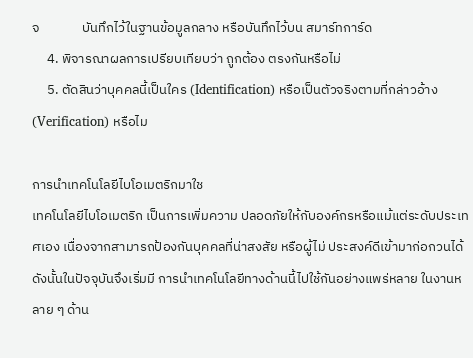จ              บันทึกไว้ในฐานข้อมูลกลาง หรือบันทึกไว้บน สมาร์ทการ์ด
     4. พิจารณาผลการเปรียบเทียบว่า ถูกต้อง ตรงกันหรือไม่
     5. ตัดสินว่าบุคคลนี้เป็นใคร (Identification) หรือเป็นตัวจริงตามที่กล่าวอ้าง (Verification) หรือไม

การนำเทคโนโลยีไบโอเมตริกมาใช
เทคโนโลยีไบโอเมตริก เป็นการเพิ่มความ ปลอดภัยให้กับองค์กรหรือแม้แต่ระดับประเทศเอง เนื่องจากสามารถป้องกันบุคคลที่น่าสงสัย หรือผู้ไม่ ประสงค์ดีเข้ามาก่อกวนได้ ดังนั้นในปัจจุบันจึงเริ่มมี การนำเทคโนโลยีทางด้านนี้ไปใช้กันอย่างแพร่หลาย ในงานหลาย ๆ ด้าน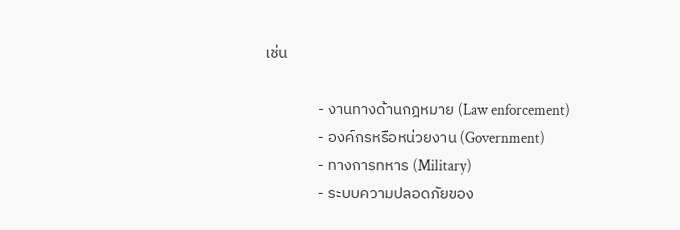เช่น

               - งานทางด้านกฎหมาย (Law enforcement)
               - องค์กรหรือหน่วยงาน (Government)
               - ทางการทหาร (Military)
               - ระบบความปลอดภัยของ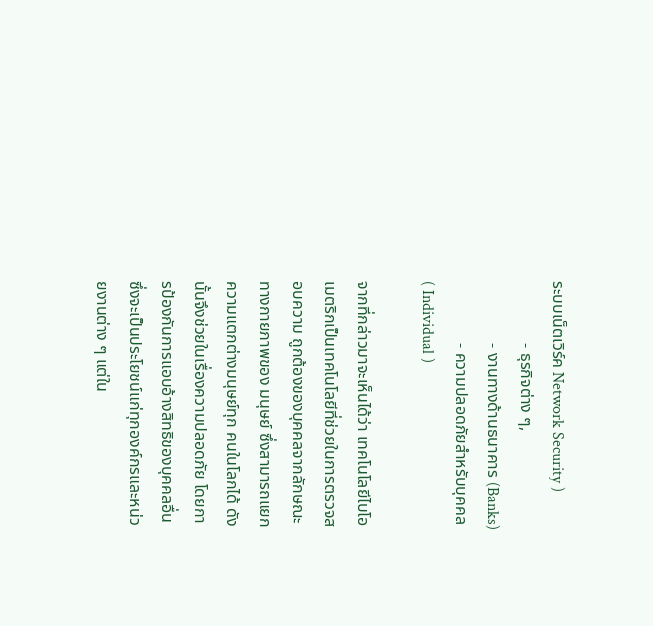ระบบเน็ตเวิร์ค Network Security )
               - ธุรกิจต่าง ๆ,
               - งานทางด้านธนาคาร (Banks)
               - ความปลอดภัยสำหรับบุคคล ( Individual )

จากที่กล่าวมาจะเห็นได้ว่า เทคโนโลยีไบโอ เมตริกเป็นเทคโนโลยีที่ช่วยในการตรวจสอบความ ถูกต้องของบุคคลจากลักษณะทางกายภาพของ มนุษย์ ซึ่งสามารถแยกความแตกต่างมนุษย์ทุก คนในโลกได้ ดังนั้นจึงช่วยในเรื่องความปลอดภัย โดยการป้องกันการแอบอ้างสิทธิของบุคคลอื่น ซึ่งจะเป็นประโยชน์แก่ทุกองค์กรและหน่วยงานต่าง ๆ แต่ใน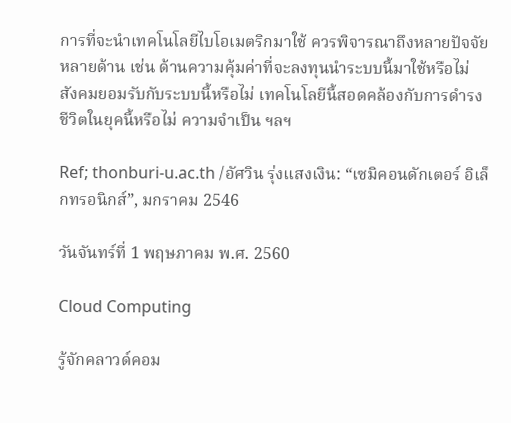การที่จะนำเทคโนโลยีไบโอเมตริกมาใช้ ควรพิจารณาถึงหลายปัจจัยหลายด้าน เช่น ด้านความคุ้มค่าที่จะลงทุนนำระบบนี้มาใช้หรือไม่ สังคมยอมรับกับระบบนี้หรือไม่ เทคโนโลยีนี้สอดคล้องกับการดำรงชีวิตในยุคนี้หรือไม่ ความจำเป็น ฯลฯ

Ref; thonburi-u.ac.th /อัศวิน รุ่งแสงเงิน: “เซมิคอนดักเตอร์ อิเล็กทรอนิกส์”, มกราคม 2546

วันจันทร์ที่ 1 พฤษภาคม พ.ศ. 2560

Cloud Computing

รู้จักคลาวด์คอม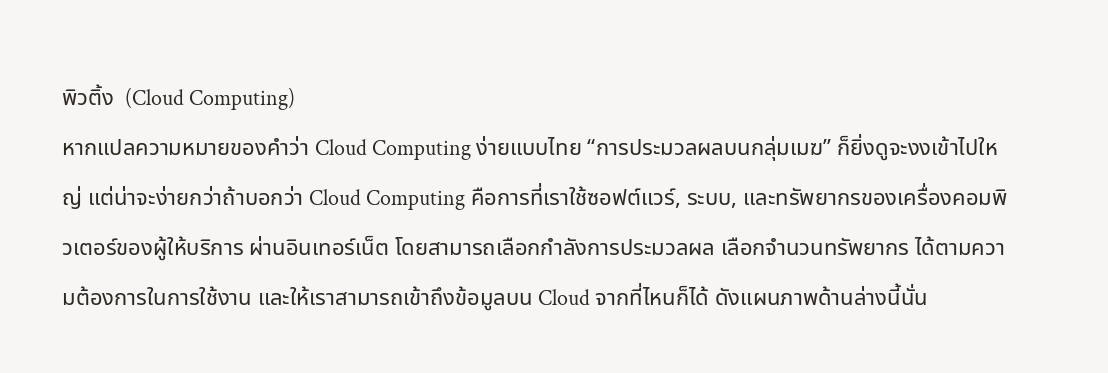พิวติ้ง  (Cloud Computing)
หากแปลความหมายของคำว่า Cloud Computing ง่ายแบบไทย “การประมวลผลบนกลุ่มเมฆ” ก็ยิ่งดูจะงงเข้าไปใหญ่ แต่น่าจะง่ายกว่าถ้าบอกว่า Cloud Computing คือการที่เราใช้ซอฟต์แวร์, ระบบ, และทรัพยากรของเครื่องคอมพิวเตอร์ของผู้ให้บริการ ผ่านอินเทอร์เน็ต โดยสามารถเลือกกำลังการประมวลผล เลือกจำนวนทรัพยากร ได้ตามความต้องการในการใช้งาน และให้เราสามารถเข้าถึงข้อมูลบน Cloud จากที่ไหนก็ได้ ดังแผนภาพด้านล่างนี้นั่น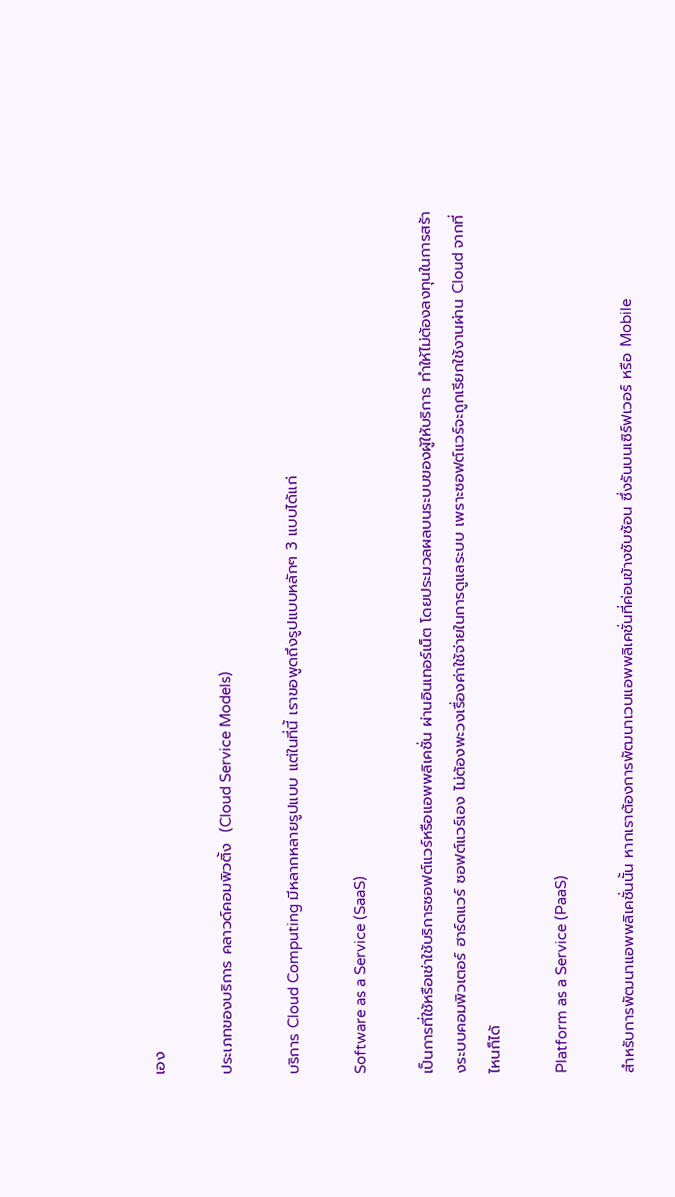เอง

ประเภทของบริการ คลาวด์คอมพิวติ้ง  (Cloud Service Models)

บริการ Cloud Computing มีหลากหลายรูปแบบ แต่ในที่นี้ เราขอพูดถึงรูปแบบหลักๆ 3 แบบได้แก่

Software as a Service (SaaS)

เป็นการที่ใช้หรือเช่าใช้บริการซอฟต์แวร์หรือแอพพลิเคชั่น ผ่านอินเทอร์เน็ต โดยประมวลผลบนระบบของผู้ให้บริการ ทำให้ไม่ต้องลงทุนในการสร้างระบบคอมพิวเตอร์ ฮาร์ดแวร์ ซอฟต์แวร์เอง ไม่ต้องพะวงเรื่องค่าใช้จ่ายในการดูแลระบบ เพราะซอฟต์แวร์จะถูกเรียกใช้งานผ่าน Cloud จากที่ไหนก็ได้

Platform as a Service (PaaS)

สำหรับการพัฒนาแอพพลิเคชั่นนั้น หากเราต้องการพัฒนาเวบแอพพลิเคชั่นที่ค่อนข้างซับซ้อน ซึ่งรันบนเซิร์ฟเวอร์ หรือ Mobile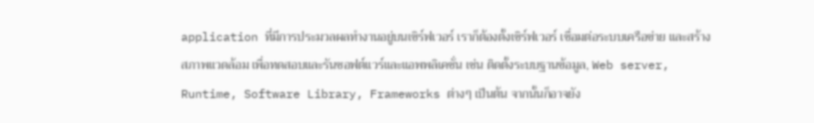application ที่มีการประมวลผลทำงานอยู่บนเซิร์ฟเวอร์ เราก็ต้องตั้งเซิร์ฟเวอร์ เชื่อมต่อระบบเครือข่าย และสร้างสภาพแวดล้อม เพื่อทดสอบและรันซอฟต์แวร์และแอพพลิเคชั่น เช่น ติดตั้งระบบฐานข้อมูล, Web server, Runtime, Software Library, Frameworks ต่างๆ เป็นต้น จากนั้นก็อาจยัง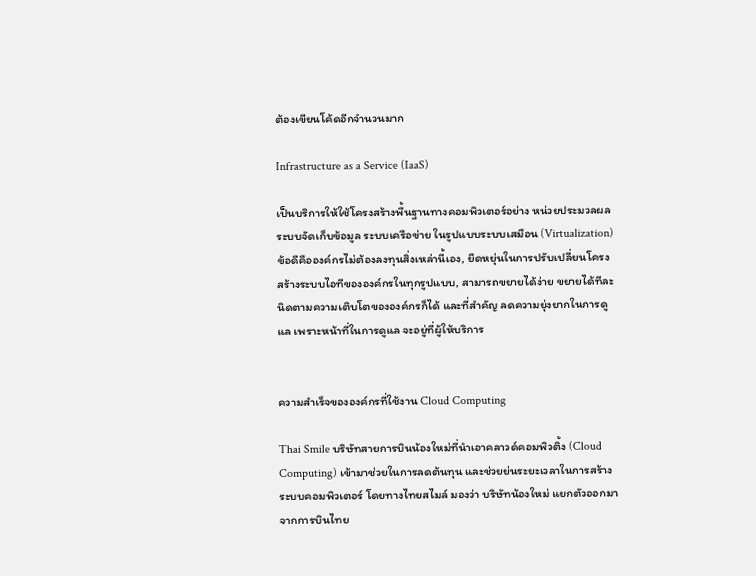ต้องเขียนโค้ดอีกจำนวนมาก

Infrastructure as a Service (IaaS)

เป็นบริการให้ใช้โครงสร้างพื้นฐานทางคอมพิวเตอร์อย่าง หน่วยประมวลผล ระบบจัดเก็บข้อมูล ระบบเครือข่าย ในรูปแบบระบบเสมือน (Virtualization) ข้อดีคือองค์กรไม่ต้องลงทุนสิ่งเหล่านี้เอง, ยืดหยุ่นในการปรับเปลี่ยนโครงสร้างระบบไอทีขององค์กรในทุกรูปแบบ, สามารถขยายได้ง่าย ขยายได้ทีละนิดตามความเติบโตขององค์กรก็ได้ และที่สำคัญ ลดความยุ่งยากในการดูแล เพราะหน้าที่ในการดูแล จะอยู่ที่ผู้ให้บริการ


ความสำเร็จขององค์กรที่ใช้งาน Cloud Computing

Thai Smile บริษัทสายการบินน้องใหม่ที่นำเอาคลาวด์คอมพิวติ้ง (Cloud Computing) เข้ามาช่วยในการลดต้นทุน และช่วยย่นระยะเวลาในการสร้างระบบคอมพิวเตอร์ โดยทางไทยสไมล์ มองว่า บริษัทน้องใหม่ แยกตัวออกมาจากการบินไทย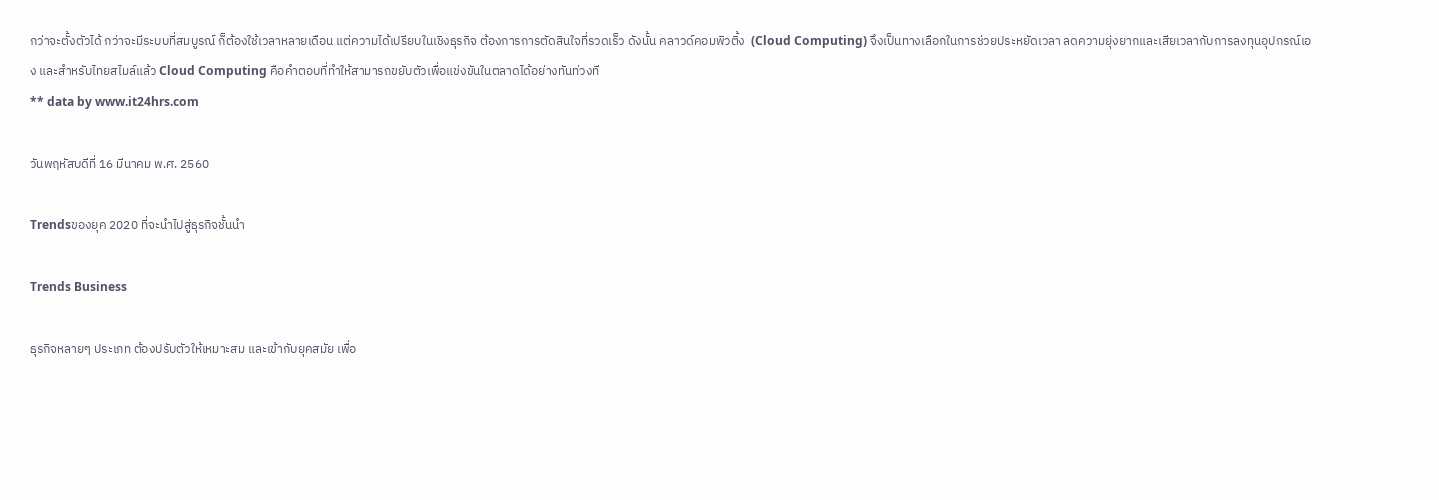กว่าจะตั้งตัวได้ กว่าจะมีระบบที่สมบูรณ์ ก็ต้องใช้เวลาหลายเดือน แต่ความได้เปรียบในเชิงธุรกิจ ต้องการการตัดสินใจที่รวดเร็ว ดังนั้น คลาวด์คอมพิวติ้ง  (Cloud Computing) จึงเป็นทางเลือกในการช่วยประหยัดเวลา ลดความยุ่งยากและเสียเวลากับการลงทุนอุปกรณ์เอง และสำหรับไทยสไมล์แล้ว Cloud Computing คือคำตอบที่ทำให้สามารถขยับตัวเพื่อแข่งขันในตลาดได้อย่างทันท่วงที
** data by www.it24hrs.com

วันพฤหัสบดีที่ 16 มีนาคม พ.ศ. 2560

Trendsของยุค 2020 ที่จะนำไปสู่ธุรกิจชั้นนำ

Trends Business

ธุรกิจหลายๆ ประเภท ต้องปรับตัวให้เหมาะสม และเข้ากับยุคสมัย เพื่อ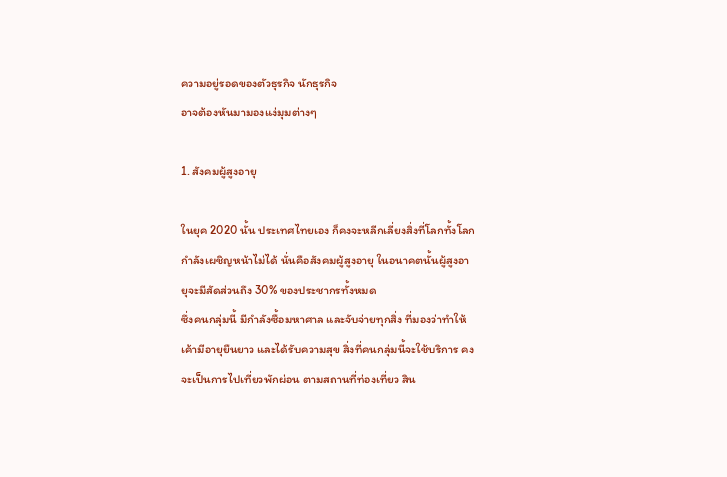ความอยู่รอดของตัวธุรกิจ นักธุรกิจ
อาจต้องหันมามองแง่มุมต่างๆ

1. สังคมผู้สูงอายุ

ในยุค 2020 นั้น ประเทศไทยเอง ก็คงจะหลีกเลี่ยงสิ่งที่โลกทั้งโลกกำลังเผชิญหน้าไม่ได้ นั่นคือสังคมผู้สูงอายุ ในอนาคตนั้นผู้สูงอายุจะมีสัดส่วนถึง 30% ของประชากรทั้งหมด
ซึ่งคนกลุ่มนี้ มีกำลังซื้อมหาศาล และจับจ่ายทุกสิ่ง ที่มองว่าทำให้เค้ามีอายุยืนยาว และได้รับความสุข สิ่งที่คนกลุ่มนี้จะใช้บริการ คงจะเป็นการไปเที่ยวพักผ่อน ตามสถานที่ท่องเที่ยว สิน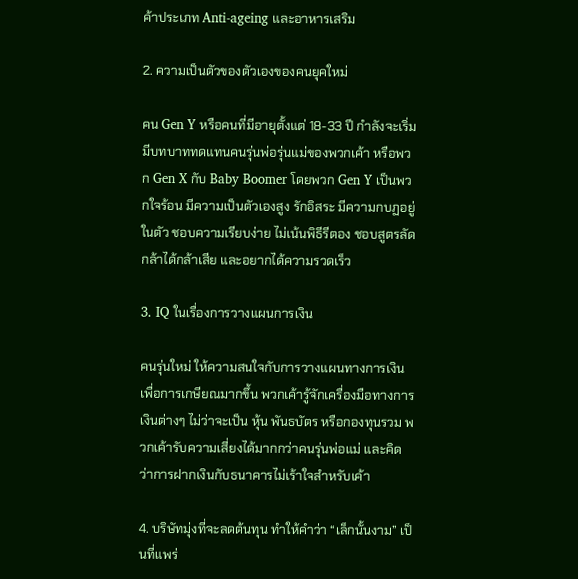ค้าประเภท Anti-ageing และอาหารเสริม

2. ความเป็นตัวของตัวเองของคนยุคใหม่

คน Gen Y หรือคนที่มีอายุตั้งแต่ 18-33 ปี กำลังจะเริ่มมีบทบาททดแทนคนรุ่นพ่อรุ่นแม่ของพวกเค้า หรือพวก Gen X กับ Baby Boomer โดยพวก Gen Y เป็นพวกใจร้อน มีความเป็นตัวเองสูง รักอิสระ มีความกบฏอยู่ในตัว ชอบความเรียบง่าย ไม่เน้นพิธีรีตอง ชอบสูตรลัด กล้าได้กล้าเสีย และอยากได้ความรวดเร็ว

3. IQ ในเรื่องการวางแผนการเงิน

คนรุ่นใหม่ ให้ความสนใจกับการวางแผนทางการเงิน เพื่อการเกษียณมากขึ้น พวกเค้ารู้จักเครื่องมือทางการเงินต่างๆ ไม่ว่าจะเป็น หุ้น พันธบัตร หรือกองทุนรวม พวกเค้ารับความเสี่ยงได้มากกว่าคนรุ่นพ่อแม่ และคิดว่าการฝากเงินกับธนาคารไม่เร้าใจสำหรับเค้า

4. บริษัทมุ่งที่จะลดต้นทุน ทำให้คำว่า “เล็กนั้นงาม” เป็นที่แพร่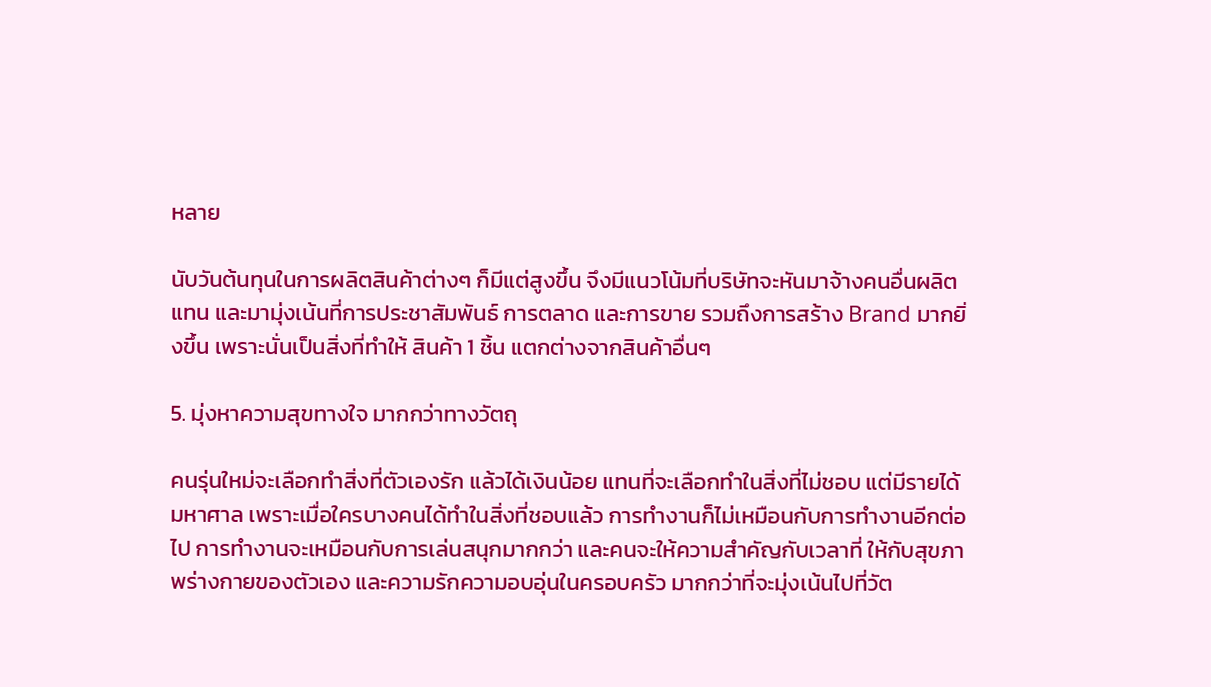หลาย

นับวันต้นทุนในการผลิตสินค้าต่างๆ ก็มีแต่สูงขึ้น จึงมีแนวโน้มที่บริษัทจะหันมาจ้างคนอื่นผลิตแทน และมามุ่งเน้นที่การประชาสัมพันธ์ การตลาด และการขาย รวมถึงการสร้าง Brand มากยิ่งขึ้น เพราะนั่นเป็นสิ่งที่ทำให้ สินค้า 1 ชิ้น แตกต่างจากสินค้าอื่นๆ

5. มุ่งหาความสุขทางใจ มากกว่าทางวัตถุ

คนรุ่นใหม่จะเลือกทำสิ่งที่ตัวเองรัก แล้วได้เงินน้อย แทนที่จะเลือกทำในสิ่งที่ไม่ชอบ แต่มีรายได้มหาศาล เพราะเมื่อใครบางคนได้ทำในสิ่งที่ชอบแล้ว การทำงานก็ไม่เหมือนกับการทำงานอีกต่อไป การทำงานจะเหมือนกับการเล่นสนุกมากกว่า และคนจะให้ความสำคัญกับเวลาที่ ให้กับสุขภาพร่างกายของตัวเอง และความรักความอบอุ่นในครอบครัว มากกว่าที่จะมุ่งเน้นไปที่วัต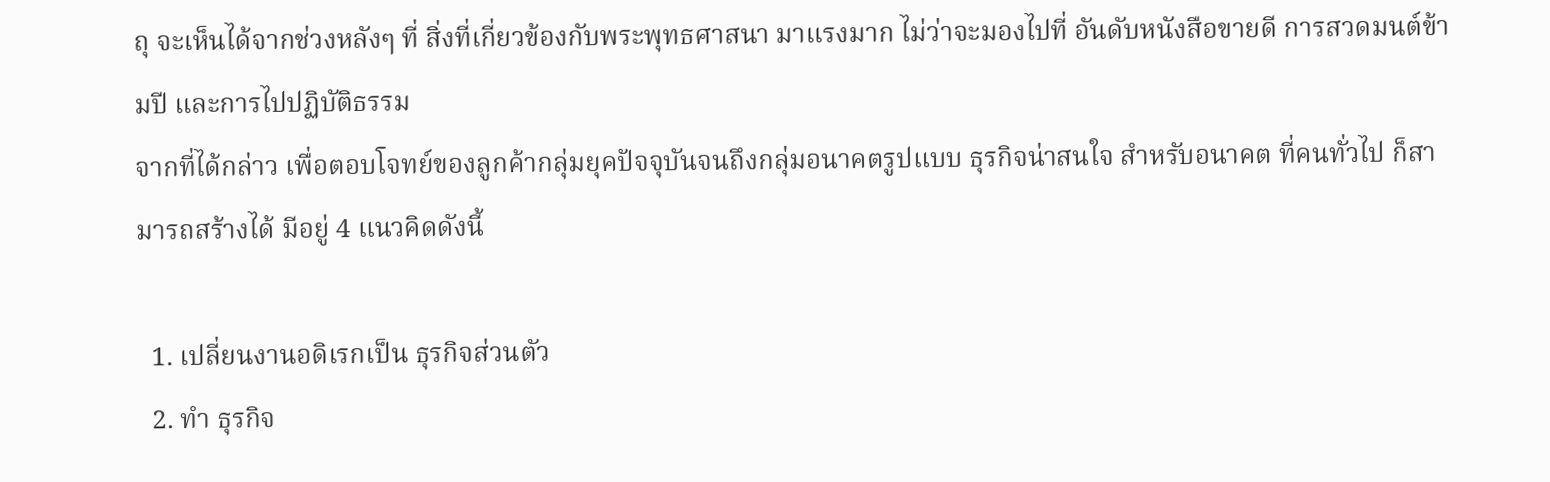ถุ จะเห็นได้จากช่วงหลังๆ ที่ สิ่งที่เกี่ยวข้องกับพระพุทธศาสนา มาแรงมาก ไม่ว่าจะมองไปที่ อันดับหนังสือขายดี การสวดมนต์ข้ามปี และการไปปฏิบัติธรรม
จากที่ได้กล่าว เพื่อตอบโจทย์ของลูกค้ากลุ่มยุคปัจจุบันจนถึงกลุ่มอนาคตรูปแบบ ธุรกิจน่าสนใจ สำหรับอนาคต ที่คนทั่วไป ก็สามารถสร้างได้ มีอยู่ 4 แนวคิดดังนี้

  1. เปลี่ยนงานอดิเรกเป็น ธุรกิจส่วนตัว
  2. ทำ ธุรกิจ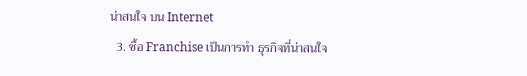น่าสนใจ บน Internet
  3. ซื้อ Franchise เป็นการทำ ธุรกิจที่น่าสนใจ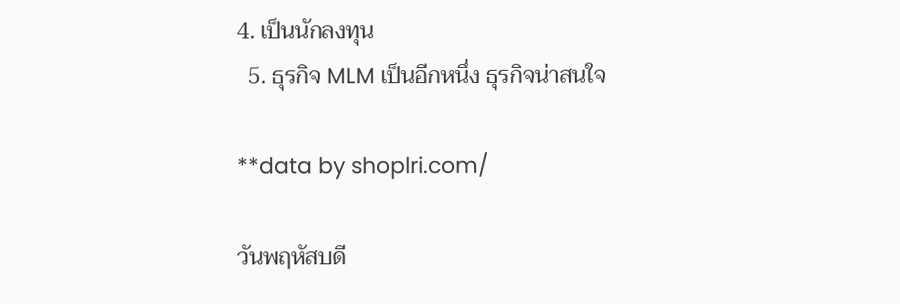4. เป็นนักลงทุน
  5. ธุรกิจ MLM เป็นอีกหนึ่ง ธุรกิจน่าสนใจ

**data by shoplri.com/

วันพฤหัสบดี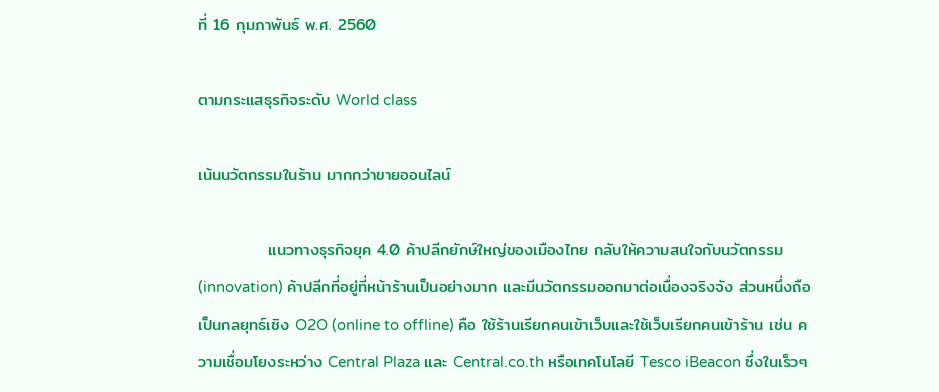ที่ 16 กุมภาพันธ์ พ.ศ. 2560

ตามกระแสธุรกิจระดับ World class

เน้นนวัตกรรมในร้าน มากกว่าขายออนไลน์

            แนวทางธุรกิจยุค 4.0 ค้าปลีกยักษ์ใหญ่ของเมืองไทย กลับให้ความสนใจกับนวัตกรรม (innovation) ค้าปลีกที่อยู่ที่หน้าร้านเป็นอย่างมาก และมีนวัตกรรมออกมาต่อเนื่องจริงจัง ส่วนหนึ่งถือเป็นกลยุทธ์เชิง O2O (online to offline) คือ ใช้ร้านเรียกคนเข้าเว็บและใช้เว็บเรียกคนเข้าร้าน เช่น ความเชื่อมโยงระหว่าง Central Plaza และ Central.co.th หรือเทคโนโลยี Tesco iBeacon ซึ่งในเร็วๆ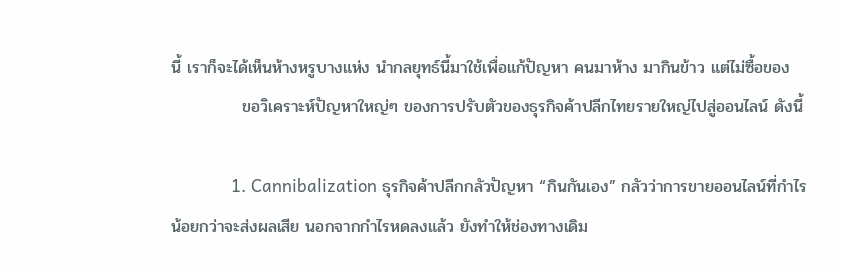นี้ เราก็จะได้เห็นห้างหรูบางแห่ง นำกลยุทธ์นี้มาใช้เพื่อแก้ปัญหา คนมาห้าง มากินข้าว แต่ไม่ซื้อของ
            ขอวิเคราะห์ปัญหาใหญ่ๆ ของการปรับตัวของธุรกิจค้าปลีกไทยรายใหญ่ไปสู่ออนไลน์ ดังนี้

            1. Cannibalization ธุรกิจค้าปลีกกลัวปัญหา “กินกันเอง” กลัวว่าการขายออนไลน์ที่กำไรน้อยกว่าจะส่งผลเสีย นอกจากกำไรหดลงแล้ว ยังทำให้ช่องทางเดิม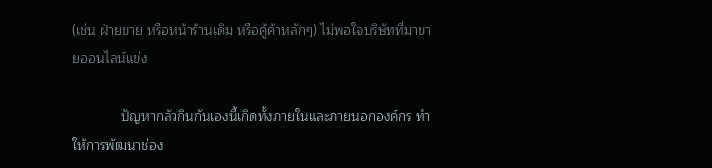(เช่น ฝ่ายขาย หรือหน้าร้านเดิม หรือคู้ค้าหลักๆ) ไม่พอใจบริษัทที่มาขายออนไลน์แข่ง

             ปัญหากลัวกินกันเองนี้เกิดทั้งภายในและภายนอกองค์กร ทำให้การพัฒนาช่อง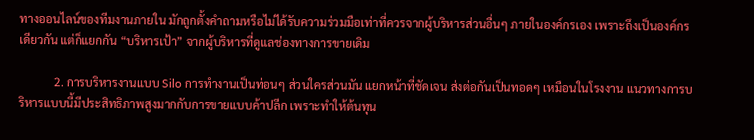ทางออนไลน์ของทีมงานภายใน มักถูกตั้งคำถามหรือไม่ได้รับความร่วมมือเท่าที่ควรจากผู้บริหารส่วนอื่นๆ ภายในองค์กรเอง เพราะถึงเป็นองค์กรเดียวกัน แต่ก็แยกกัน “บริหารเป้า” จากผู้บริหารที่ดูแลช่องทางการขายเดิม

            2. การบริหารงานแบบ Silo การทำงานเป็นท่อนๆ ส่วนใครส่วนมัน แยกหน้าที่ชัดเจน ส่งต่อกันเป็นทอดๆ เหมือนในโรงงาน แนวทางการบริหารแบบนี้มีประสิทธิภาพสูงมากกับการขายแบบค้าปลีก เพราะทำให้ต้นทุน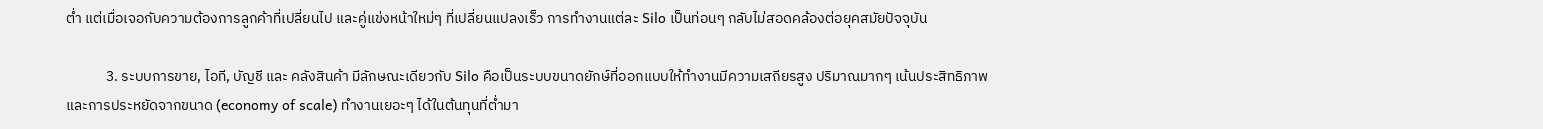ต่ำ แต่เมื่อเจอกับความต้องการลูกค้าที่เปลี่ยนไป และคู่แข่งหน้าใหม่ๆ ที่เปลี่ยนแปลงเร็ว การทำงานแต่ละ Silo เป็นท่อนๆ กลับไม่สอดคล้องต่อยุคสมัยปัจจุบัน

            3. ระบบการขาย, ไอที, บัญชี และ คลังสินค้า มีลักษณะเดียวกับ Silo คือเป็นระบบขนาดยักษ์ที่ออกแบบให้ทำงานมีความเสถียรสูง ปริมาณมากๆ เน้นประสิทธิภาพและการประหยัดจากขนาด (economy of scale) ทำงานเยอะๆ ได้ในต้นทุนที่ต่ำมา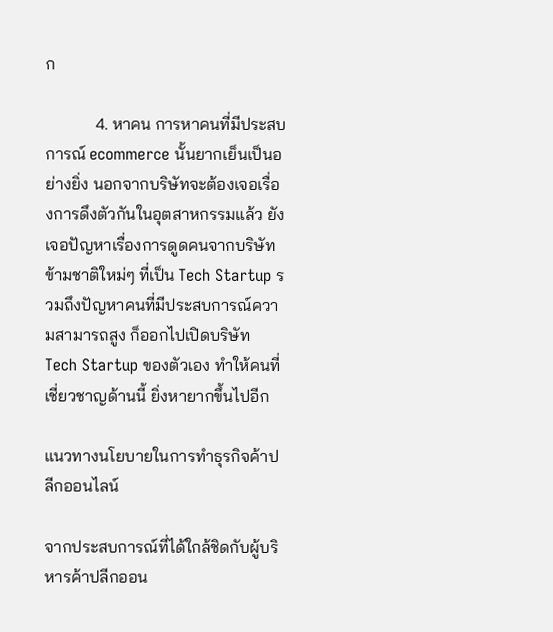ก

            4. หาคน การหาคนที่มีประสบการณ์ ecommerce นั้นยากเย็นเป็นอย่างยิ่ง นอกจากบริษัทจะต้องเจอเรื่องการดึงตัวกันในอุตสาหกรรมแล้ว ยังเจอปัญหาเรื่องการดูดคนจากบริษัทข้ามชาติใหม่ๆ ที่เป็น Tech Startup รวมถึงปัญหาคนที่มีประสบการณ์ความสามารถสูง ก็ออกไปเปิดบริษัท Tech Startup ของตัวเอง ทำให้คนที่เชี่ยวชาญด้านนี้ ยิ่งหายากขึ้นไปอีก

แนวทางนโยบายในการทำธุรกิจค้าปลีกออนไลน์

จากประสบการณ์ที่ได้ใกล้ชิดกับผู้บริหารค้าปลีกออน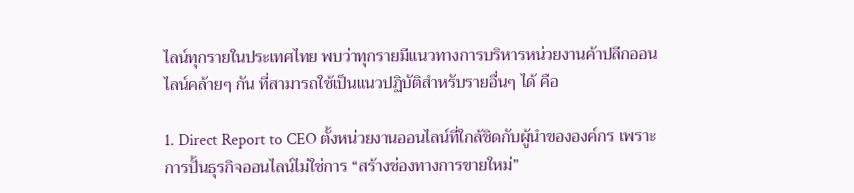ไลน์ทุกรายในประเทศไทย พบว่าทุกรายมีแนวทางการบริหารหน่วยงานค้าปลีกออนไลน์คล้ายๆ กัน ที่สามารถใช้เป็นแนวปฏิบัติสำหรับรายอื่นๆ ได้ คือ

1. Direct Report to CEO ตั้งหน่วยงานออนไลน์ที่ใกล้ชิดกับผู้นำขององค์กร เพราะการปั้นธุรกิจออนไลน์ไม่ใช่การ “สร้างช่องทางการขายใหม่”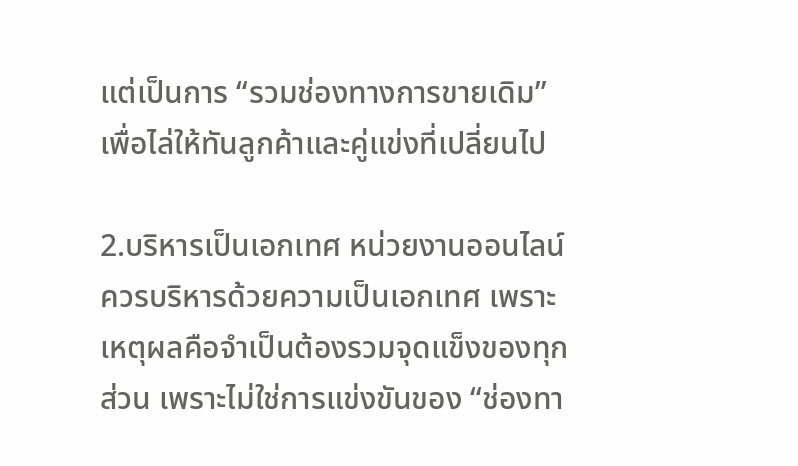แต่เป็นการ “รวมช่องทางการขายเดิม” เพื่อไล่ให้ทันลูกค้าและคู่แข่งที่เปลี่ยนไป

2.บริหารเป็นเอกเทศ หน่วยงานออนไลน์ควรบริหารด้วยความเป็นเอกเทศ เพราะเหตุผลคือจำเป็นต้องรวมจุดแข็งของทุกส่วน เพราะไม่ใช่การแข่งขันของ “ช่องทา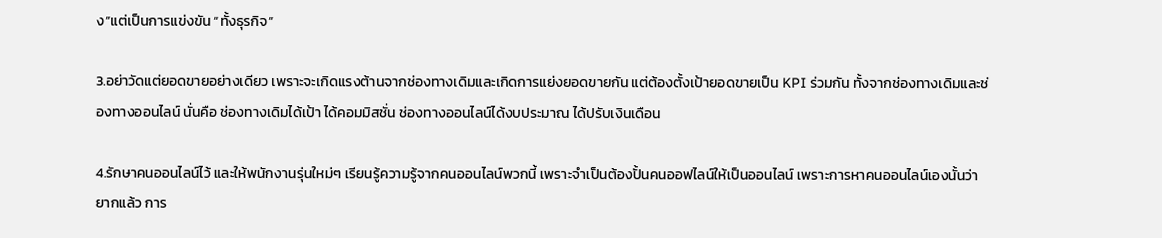ง”แต่เป็นการแข่งขัน “ทั้งธุรกิจ”

3.อย่าวัดแต่ยอดขายอย่างเดียว เพราะจะเกิดแรงต้านจากช่องทางเดิมและเกิดการแย่งยอดขายกัน แต่ต้องตั้งเป้ายอดขายเป็น KPI ร่วมกัน ทั้งจากช่องทางเดิมและช่องทางออนไลน์ นั่นคือ ช่องทางเดิมได้เป้า ได้คอมมิสชั่น ช่องทางออนไลน์ได้งบประมาณ ได้ปรับเงินเดือน

4.รักษาคนออนไลน์ไว้ และให้พนักงานรุ่นใหม่ๆ เรียนรู้ความรู้จากคนออนไลน์พวกนี้ เพราะจำเป็นต้องปั้นคนออฟไลน์ให้เป็นออนไลน์ เพราะการหาคนออนไลน์เองนั้นว่ายากแล้ว การ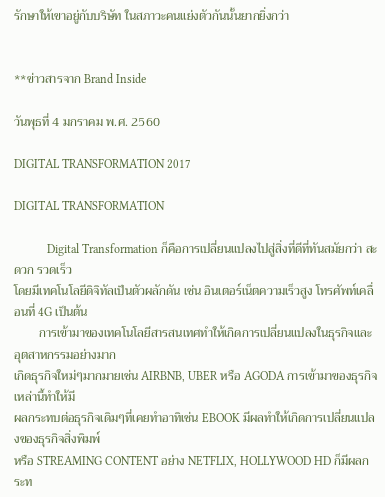รักษาให้เขาอยู่กับบริษัท ในสภาวะคนแย่งตัวกันนั้นยากยิ่งกว่า


**ข่าวสารจาก Brand Inside

วันพุธที่ 4 มกราคม พ.ศ. 2560

DIGITAL TRANSFORMATION 2017

DIGITAL TRANSFORMATION

           Digital Transformation ก็คือการเปลี่ยนแปลงไปสู่สิ่งที่ดีที่ทันสมัยกว่า สะดวก รวดเร็ว
โดยมีเทคโนโลยีดิจิทัลเป็นตัวผลักดัน เช่น อินเตอร์เน็ตความเร็วสูง โทรศัพท์เคลื่อนที่ 4G เป็นต้น
        การเข้ามาของเทคโนโลยีสารสนเทศทำให้เกิดการเปลี่ยนแปลงในธุรกิจและอุตสาหกรรมอย่างมาก
เกิดธุรกิจใหม่ๆมากมายเช่น AIRBNB, UBER หรือ AGODA การเข้ามาของธุรกิจเหล่านี้ทำให้มี
ผลกระทบต่อธุรกิจเดิมๆที่เคยทำอาทิเช่น EBOOK มีผลทำให้เกิดการเปลี่ยนแปลงของธุรกิจสิ่งพิมพ์
หรือ STREAMING CONTENT อย่าง NETFLIX, HOLLYWOOD HD ก็มีผลกระท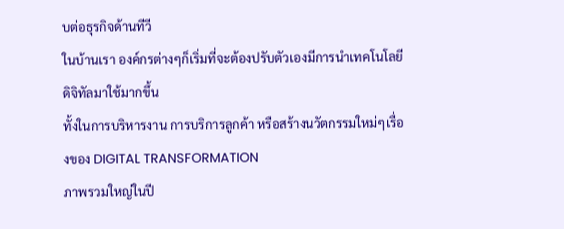บต่อธุรกิจด้านทีวี
ในบ้านเรา องค์กรต่างๆก็เริ่มที่จะต้องปรับตัวเองมีการนำเทคโนโลยีดิจิทัลมาใช้มากขึ้น
ทั้งในการบริหารงาน การบริการลูกค้า หรือสร้างนวัตกรรมใหม่ๆเรื่องของ DIGITAL TRANSFORMATION
ภาพรวมใหญ่ในปี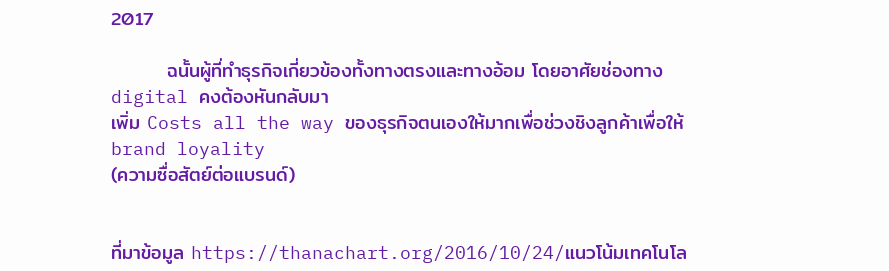2017

        ฉนั้นผู้ที่ทำธุรกิจเกี่ยวข้องทั้งทางตรงและทางอ้อม โดยอาศัยช่องทาง digital คงต้องหันกลับมา
เพิ่ม Costs all the way ของธุรกิจตนเองให้มากเพื่อช่วงชิงลูกค้าเพื่อให้ brand loyality
(ความซื่อสัตย์ต่อแบรนด์)


ที่มาข้อมูล https://thanachart.org/2016/10/24/แนวโน้มเทคโนโล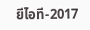ยีไอที-2017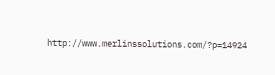http://www.merlinssolutions.com/?p=14924